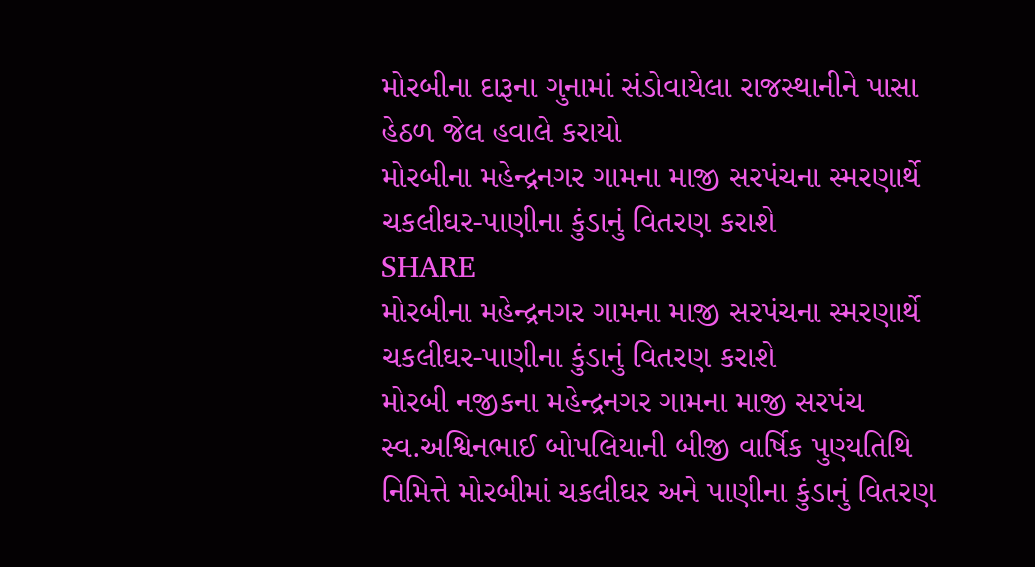મોરબીના દારૂના ગુનામાં સંડોવાયેલા રાજસ્થાનીને પાસા હેઠળ જેલ હવાલે કરાયો
મોરબીના મહેન્દ્રનગર ગામના માજી સરપંચના સ્મરણાર્થે ચકલીઘર-પાણીના કુંડાનું વિતરણ કરાશે
SHARE
મોરબીના મહેન્દ્રનગર ગામના માજી સરપંચના સ્મરણાર્થે ચકલીઘર-પાણીના કુંડાનું વિતરણ કરાશે
મોરબી નજીકના મહેન્દ્રનગર ગામના માજી સરપંચ સ્વ.અશ્વિનભાઈ બોપલિયાની બીજી વાર્ષિક પુણ્યતિથિ નિમિત્તે મોરબીમાં ચકલીઘર અને પાણીના કુંડાનું વિતરણ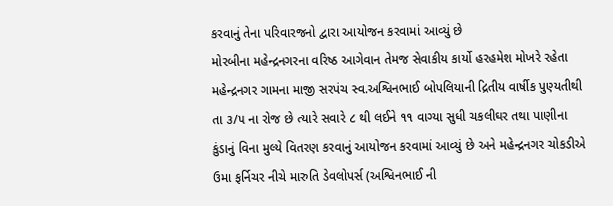કરવાનું તેના પરિવારજનો દ્વારા આયોજન કરવામાં આવ્યું છે
મોરબીના મહેન્દ્રનગરના વરિષ્ઠ આગેવાન તેમજ સેવાકીય કાર્યો હરહમેશ મોખરે રહેતા મહેન્દ્રનગર ગામના માજી સરપંચ સ્વ.અશ્વિનભાઈ બોપલિયાની દ્રિતીય વાર્ષીક પુણ્યતીથી તા ૩/૫ ના રોજ છે ત્યારે સવારે ૮ થી લઈને ૧૧ વાગ્યા સુધી ચકલીઘર તથા પાણીના કુંડાનું વિના મુલ્યે વિતરણ કરવાનું આયોજન કરવામાં આવ્યું છે અને મહેન્દ્રનગર ચોકડીએ ઉમા ફર્નિચર નીચે મારુતિ ડેવલોપર્સ (અશ્વિનભાઈ ની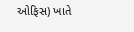ઓફિસ) ખાતે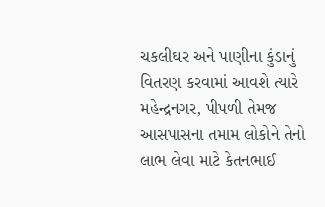ચકલીઘર અને પાણીના કુંડાનું વિતરણ કરવામાં આવશે ત્યારે મહેન્દ્રનગર, પીપળી તેમજ આસપાસના તમામ લોકોને તેનો લાભ લેવા માટે કેતનભાઈ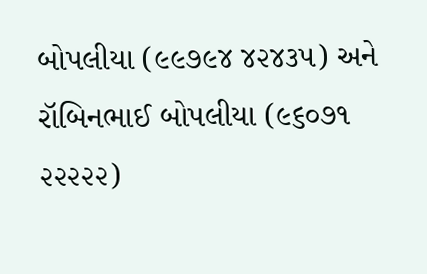બોપલીયા (૯૯૭૯૪ ૪૨૪૩૫) અને રૉબિનભાઈ બોપલીયા (૯૬૦૭૧ ૨૨૨૨૨)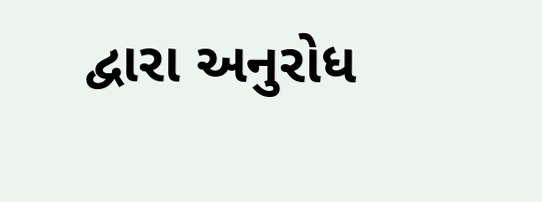દ્વારા અનુરોધ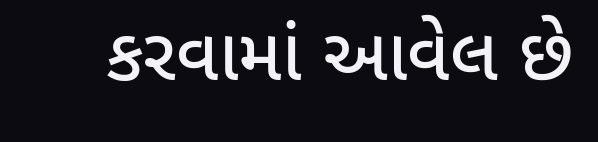કરવામાં આવેલ છે